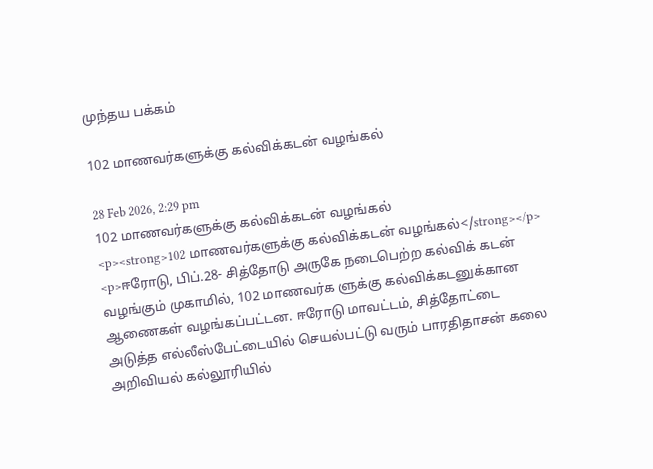முந்தய பக்கம்

102 மாணவர்களுக்கு கல்விக்கடன் வழங்கல்

28 Feb 2026, 2:29 pm
102 மாணவர்களுக்கு கல்விக்கடன் வழங்கல்
<p><strong>102 மாணவர்களுக்கு கல்விக்கடன் வழங்கல்</strong></p> <p>ஈரோடு, பிப்.28- சித்தோடு அருகே நடைபெற்ற கல்விக் கடன் வழங்கும் முகாமில், 102 மாணவர்க ளுக்கு கல்விக்கடனுக்கான ஆணைகள் வழங்கப்பட்டன. ஈரோடு மாவட்டம், சித்தோட்டை அடுத்த எல்லீஸ்பேட்டையில் செயல்பட்டு வரும் பாரதிதாசன் கலை அறிவியல் கல்லூரியில்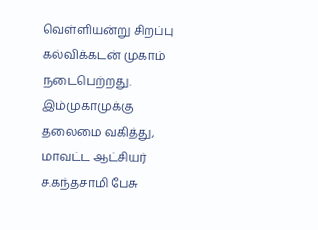வெள்ளியன்று சிறப்பு கல்விக்கடன் முகாம் நடைபெற்றது. இம்முகாமுக்கு தலைமை வகித்து, மாவட்ட ஆட்சியர் ச.கந்தசாமி பேசு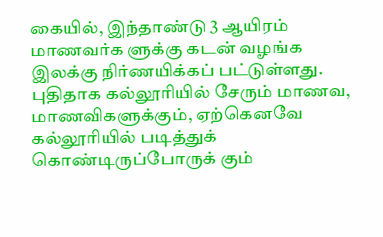கையில், இந்தாண்டு 3 ஆயிரம் மாணவர்க ளுக்கு கடன் வழங்க இலக்கு நிர்ணயிக்கப் பட்டுள்ளது. புதிதாக கல்லூரியில் சேரும் மாணவ, மாணவிகளுக்கும், ஏற்கெனவே கல்லூரியில் படித்துக் கொண்டிருப்போருக் கும்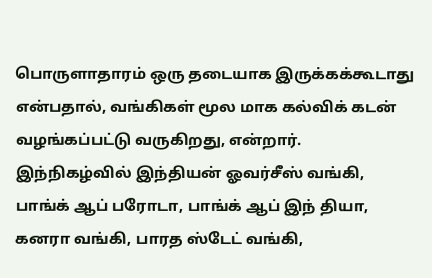பொருளாதாரம் ஒரு தடையாக இருக்கக்கூடாது என்பதால், வங்கிகள் மூல மாக கல்விக் கடன் வழங்கப்பட்டு வருகிறது, என்றார். இந்நிகழ்வில் இந்தியன் ஓவர்சீஸ் வங்கி, பாங்க் ஆப் பரோடா, பாங்க் ஆப் இந் தியா, கனரா வங்கி, பாரத ஸ்டேட் வங்கி,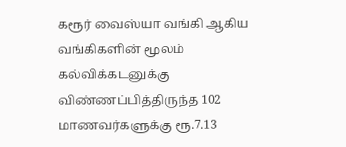கரூர் வைஸ்யா வங்கி ஆகிய வங்கிகளின் மூலம் கல்விக்கடனுக்கு விண்ணப்பித்திருந்த 102 மாணவர்களுக்கு ரூ.7.13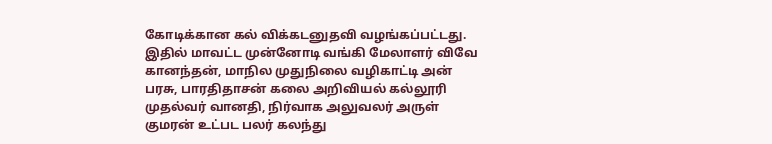கோடிக்கான கல் விக்கடனுதவி வழங்கப்பட்டது. இதில் மாவட்ட முன்னோடி வங்கி மேலாளர் விவே கானந்தன், மாநில முதுநிலை வழிகாட்டி அன் பரசு, பாரதிதாசன் கலை அறிவியல் கல்லூரி முதல்வர் வானதி, நிர்வாக அலுவலர் அருள் குமரன் உட்பட பலர் கலந்து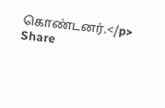கொண்டனர்.</p>
Share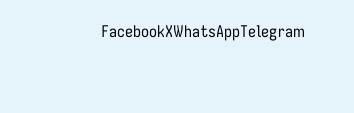FacebookXWhatsAppTelegram